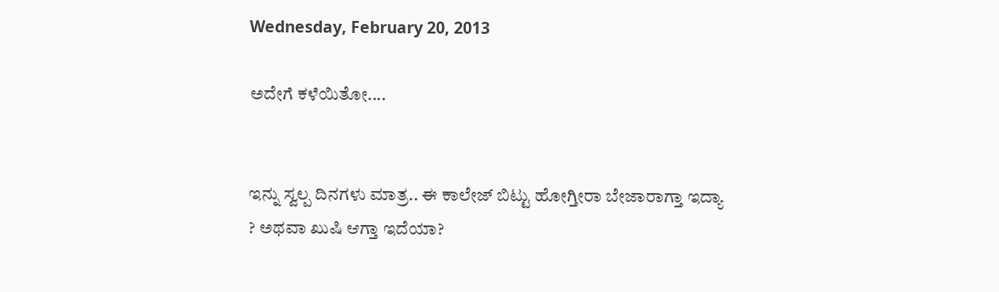Wednesday, February 20, 2013

ಅದೇಗೆ ಕಳೆಯಿತೋ....


ಇನ್ನು ಸ್ವಲ್ಪ ದಿನಗಳು ಮಾತ್ರ.. ಈ ಕಾಲೇಜ್ ಬಿಟ್ಟು ಹೋಗ್ತೀರಾ ಬೇಜಾರಾಗ್ತಾ ಇದ್ಯಾ ? ಅಥವಾ ಖುಷಿ ಆಗ್ತಾ ಇದೆಯಾ?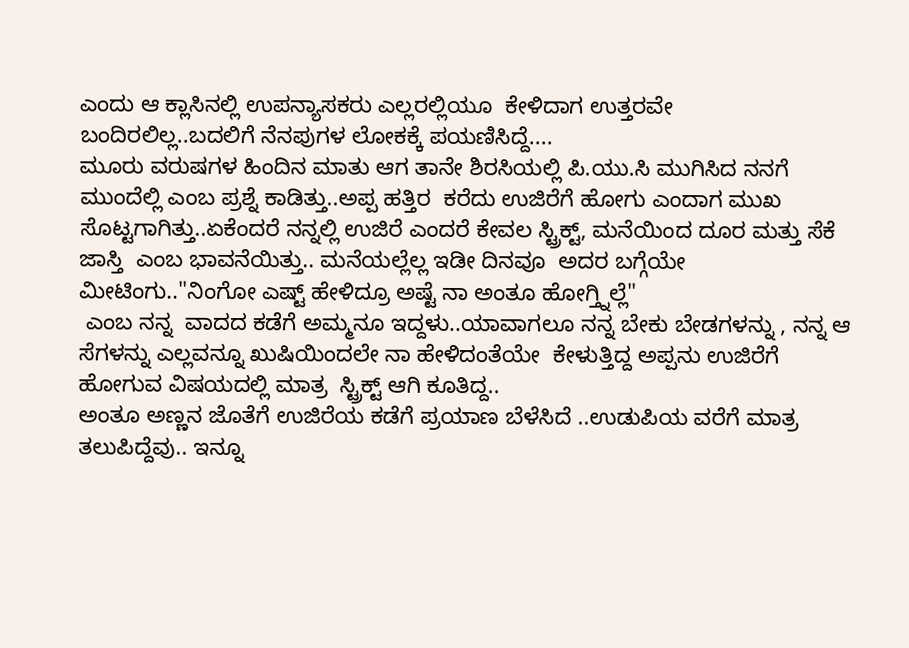ಎಂದು ಆ ಕ್ಲಾಸಿನಲ್ಲಿ ಉಪನ್ಯಾಸಕರು ಎಲ್ಲರಲ್ಲಿಯೂ  ಕೇಳಿದಾಗ ಉತ್ತರವೇ ಬಂದಿರಲಿಲ್ಲ..ಬದಲಿಗೆ ನೆನಪುಗಳ ಲೋಕಕ್ಕೆ ಪಯಣಿಸಿದ್ದೆ....
ಮೂರು ವರುಷಗಳ ಹಿಂದಿನ ಮಾತು ಆಗ ತಾನೇ ಶಿರಸಿಯಲ್ಲಿ ಪಿ.ಯು.ಸಿ ಮುಗಿಸಿದ ನನಗೆ   ಮುಂದೆಲ್ಲಿ ಎಂಬ ಪ್ರಶ್ನೆ ಕಾಡಿತ್ತು..ಅಪ್ಪ ಹತ್ತಿರ  ಕರೆದು ಉಜಿರೆಗೆ ಹೋಗು ಎಂದಾಗ ಮುಖ ಸೊಟ್ಟಗಾಗಿತ್ತು..ಏಕೆಂದರೆ ನನ್ನಲ್ಲಿ ಉಜಿರೆ ಎಂದರೆ ಕೇವಲ ಸ್ಟ್ರಿಕ್ಟ್, ಮನೆಯಿಂದ ದೂರ ಮತ್ತು ಸೆಕೆ ಜಾಸ್ತಿ  ಎಂಬ ಭಾವನೆಯಿತ್ತು.. ಮನೆಯಲ್ಲೆಲ್ಲ ಇಡೀ ದಿನವೂ  ಅದರ ಬಗ್ಗೆಯೇ ಮೀಟಿಂಗು.."ನಿಂಗೋ ಎಷ್ಟ್ ಹೇಳಿದ್ರೂ ಅಷ್ಟೆ ನಾ ಅಂತೂ ಹೋಗ್ತ್ನಿಲ್ಲೆ"
 ಎಂಬ ನನ್ನ  ವಾದದ ಕಡೆಗೆ ಅಮ್ಮನೂ ಇದ್ದಳು..ಯಾವಾಗಲೂ ನನ್ನ ಬೇಕು ಬೇಡಗಳನ್ನು , ನನ್ನ ಆ ಸೆಗಳನ್ನು ಎಲ್ಲವನ್ನೂ ಖುಷಿಯಿಂದಲೇ ನಾ ಹೇಳಿದಂತೆಯೇ  ಕೇಳುತ್ತಿದ್ದ ಅಪ್ಪನು ಉಜಿರೆಗೆ ಹೋಗುವ ವಿಷಯದಲ್ಲಿ ಮಾತ್ರ  ಸ್ಟ್ರಿಕ್ಟ್ ಆಗಿ ಕೂತಿದ್ದ..
ಅಂತೂ ಅಣ್ಣನ ಜೊತೆಗೆ ಉಜಿರೆಯ ಕಡೆಗೆ ಪ್ರಯಾಣ ಬೆಳೆಸಿದೆ ..ಉಡುಪಿಯ ವರೆಗೆ ಮಾತ್ರ ತಲುಪಿದ್ದೆವು.. ಇನ್ನೂ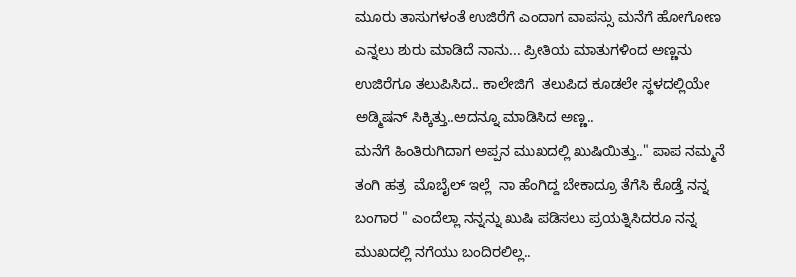ಮೂರು ತಾಸುಗಳಂತೆ ಉಜಿರೆಗೆ ಎಂದಾಗ ವಾಪಸ್ಸು ಮನೆಗೆ ಹೋಗೋಣ ಎನ್ನಲು ಶುರು ಮಾಡಿದೆ ನಾನು... ಪ್ರೀತಿಯ ಮಾತುಗಳಿಂದ ಅಣ್ಣನು ಉಜಿರೆಗೂ ತಲುಪಿಸಿದ.. ಕಾಲೇಜಿಗೆ  ತಲುಪಿದ ಕೂಡಲೇ ಸ್ಥಳದಲ್ಲಿಯೇ ಅಡ್ಮಿಷನ್ ಸಿಕ್ಕಿತ್ತು..ಅದನ್ನೂ ಮಾಡಿಸಿದ ಅಣ್ಣ..
ಮನೆಗೆ ಹಿಂತಿರುಗಿದಾಗ ಅಪ್ಪನ ಮುಖದಲ್ಲಿ ಖುಷಿಯಿತ್ತು.." ಪಾಪ ನಮ್ಮನೆ ತಂಗಿ ಹತ್ರ  ಮೊಬೈಲ್ ಇಲ್ಲೆ  ನಾ ಹೆಂಗಿದ್ದ ಬೇಕಾದ್ರೂ ತೆಗೆಸಿ ಕೊಡ್ತೆ ನನ್ನ ಬಂಗಾರ " ಎಂದೆಲ್ಲಾ ನನ್ನನ್ನು ಖುಷಿ ಪಡಿಸಲು ಪ್ರಯತ್ನಿಸಿದರೂ ನನ್ನ ಮುಖದಲ್ಲಿ ನಗೆಯು ಬಂದಿರಲಿಲ್ಲ..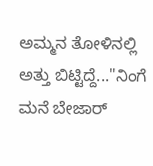ಅಮ್ಮನ ತೋಳಿನಲ್ಲಿ ಅತ್ತು ಬಿಟ್ಟಿದ್ದೆ..."ನಿಂಗೆ ಮನೆ ಬೇಜಾರ್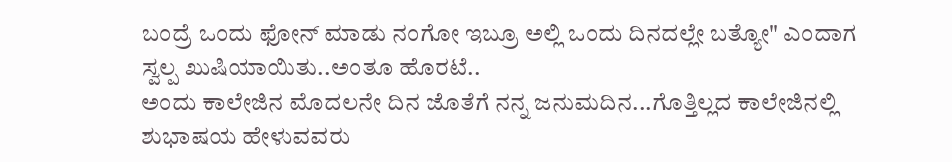ಬಂದ್ರೆ ಒಂದು ಫೋನ್ ಮಾಡು ನಂಗೋ ಇಬ್ರೂ ಅಲ್ಲಿ ಒಂದು ದಿನದಲ್ಲೇ ಬತ್ಯೋ" ಎಂದಾಗ ಸ್ವಲ್ಪ ಖುಷಿಯಾಯಿತು..ಅಂತೂ ಹೊರಟೆ..
ಅಂದು ಕಾಲೇಜಿನ ಮೊದಲನೇ ದಿನ ಜೊತೆಗೆ ನನ್ನ ಜನುಮದಿನ...ಗೊತ್ತಿಲ್ಲದ ಕಾಲೇಜಿನಲ್ಲಿ ಶುಭಾಷಯ ಹೇಳುವವರು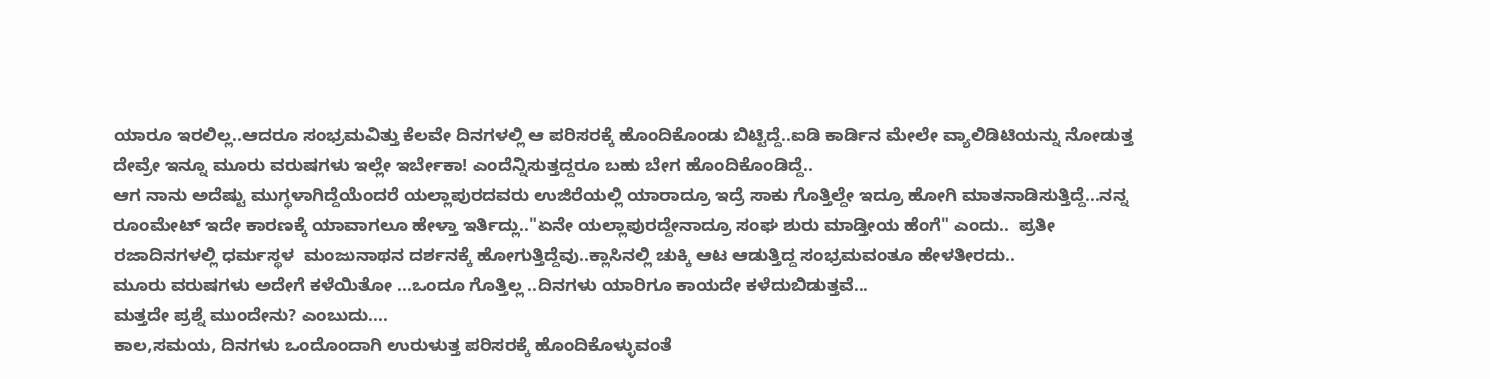ಯಾರೂ ಇರಲಿಲ್ಲ..ಆದರೂ ಸಂಭ್ರಮವಿತ್ತು ಕೆಲವೇ ದಿನಗಳಲ್ಲಿ ಆ ಪರಿಸರಕ್ಕೆ ಹೊಂದಿಕೊಂಡು ಬಿಟ್ಟಿದ್ದೆ..ಐಡಿ ಕಾರ್ಡಿನ ಮೇಲೇ ವ್ಯಾಲಿಡಿಟಿಯನ್ನು ನೋಡುತ್ತ ದೇವ್ರೇ ಇನ್ನೂ ಮೂರು ವರುಷಗಳು ಇಲ್ಲೇ ಇರ್ಬೇಕಾ! ಎಂದೆನ್ನಿಸುತ್ತದ್ದರೂ ಬಹು ಬೇಗ ಹೊಂದಿಕೊಂಡಿದ್ದೆ..
ಆಗ ನಾನು ಅದೆಷ್ಟು ಮುಗ್ಧಳಾಗಿದ್ದೆಯೆಂದರೆ ಯಲ್ಲಾಪುರದವರು ಉಜಿರೆಯಲ್ಲಿ ಯಾರಾದ್ರೂ ಇದ್ರೆ ಸಾಕು ಗೊತ್ತಿಲ್ದೇ ಇದ್ರೂ ಹೋಗಿ ಮಾತನಾಡಿಸುತ್ತಿದ್ದೆ...ನನ್ನ ರೂಂಮೇಟ್ ಇದೇ ಕಾರಣಕ್ಕೆ ಯಾವಾಗಲೂ ಹೇಳ್ತಾ ಇರ್ತಿದ್ಲು.."ಏನೇ ಯಲ್ಲಾಪುರದ್ದೇನಾದ್ರೂ ಸಂಘ ಶುರು ಮಾಡ್ತೀಯ ಹೆಂಗೆ" ಎಂದು..  ಪ್ರತೀ ರಜಾದಿನಗಳಲ್ಲಿ ಧರ್ಮಸ್ಥಳ  ಮಂಜುನಾಥನ ದರ್ಶನಕ್ಕೆ ಹೋಗುತ್ತಿದ್ದೆವು..ಕ್ಲಾಸಿನಲ್ಲಿ ಚುಕ್ಕಿ ಆಟ ಆಡುತ್ತಿದ್ದ ಸಂಭ್ರಮವಂತೂ ಹೇಳತೀರದು..
ಮೂರು ವರುಷಗಳು ಅದೇಗೆ ಕಳೆಯಿತೋ ...ಒಂದೂ ಗೊತ್ತಿಲ್ಲ ..ದಿನಗಳು ಯಾರಿಗೂ ಕಾಯದೇ ಕಳೆದುಬಿಡುತ್ತವೆ...
ಮತ್ತದೇ ಪ್ರಶ್ನೆ ಮುಂದೇನು? ಎಂಬುದು....
ಕಾಲ,ಸಮಯ, ದಿನಗಳು ಒಂದೊಂದಾಗಿ ಉರುಳುತ್ತ ಪರಿಸರಕ್ಕೆ ಹೊಂದಿಕೊಳ್ಳುವಂತೆ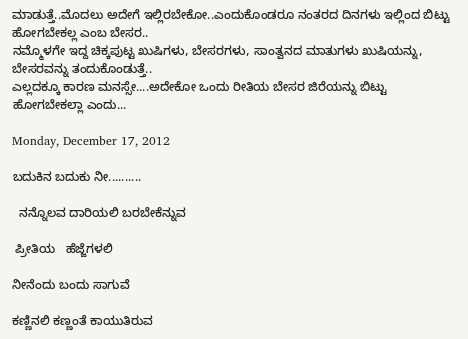ಮಾಡುತ್ತೆ..ಮೊದಲು ಅದೇಗೆ ಇಲ್ಲಿರಬೇಕೋ..ಎಂದುಕೊಂಡರೂ ನಂತರದ ದಿನಗಳು ಇಲ್ಲಿಂದ ಬಿಟ್ಟು ಹೋಗಬೇಕಲ್ಲ ಎಂಬ ಬೇಸರ..
ನಮ್ಮೊಳಗೇ ಇದ್ದ ಚಿಕ್ಕಪುಟ್ಟ ಖುಷಿಗಳು, ಬೇಸರಗಳು, ಸಾಂತ್ವನದ ಮಾತುಗಳು ಖುಷಿಯನ್ನು, ಬೇಸರವನ್ನು ತಂದುಕೊಂಡುತ್ತೆ..
ಎಲ್ಲದಕ್ಕೂ ಕಾರಣ ಮನಸ್ಸೇ....ಅದೇಕೋ ಒಂದು ರೀತಿಯ ಬೇಸರ ಜಿರೆಯನ್ನು ಬಿಟ್ಟು ಹೋಗಬೇಕಲ್ಲಾ ಎಂದು...

Monday, December 17, 2012

ಬದುಕಿನ ಬದುಕು ನೀ..........

  ನನ್ನೊಲವ ದಾರಿಯಲಿ ಬರಬೇಕೆನ್ನುವ

 ಪ್ರೀತಿಯ   ಹೆಜ್ಜೆಗಳಲಿ

ನೀನೆಂದು ಬಂದು ಸಾಗುವೆ

ಕಣ್ಣಿನಲಿ ಕಣ್ಣಂತೆ ಕಾಯುತಿರುವ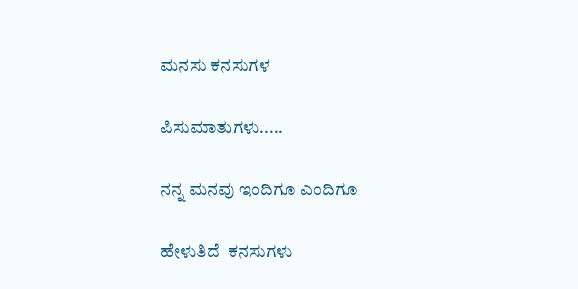ಮನಸು ಕನಸುಗಳ

ಪಿಸುಮಾತುಗಳು.....

ನನ್ನ ಮನವು ಇಂದಿಗೂ ಎಂದಿಗೂ

ಹೇಳುತಿದೆ  ಕನಸುಗಳು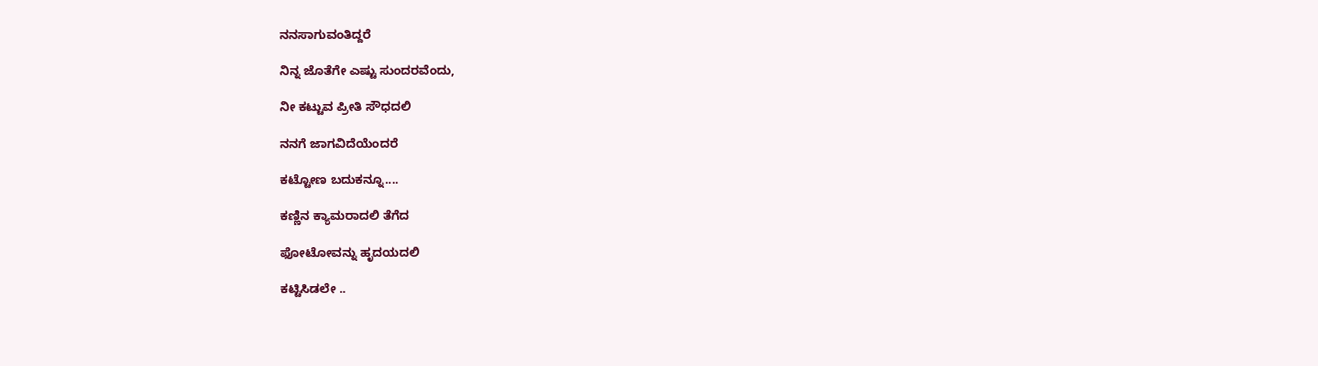ನನಸಾಗುವಂತಿದ್ದರೆ

ನಿನ್ನ ಜೊತೆಗೇ ಎಷ್ಟು ಸುಂದರವೆಂದು,

ನೀ ಕಟ್ಟುವ ಪ್ರೀತಿ ಸೌಧದಲಿ

ನನಗೆ ಜಾಗವಿದೆಯೆಂದರೆ

ಕಟ್ಟೋಣ ಬದುಕನ್ನೂ....

ಕಣ್ಣಿನ ಕ್ಯಾಮರಾದಲಿ ತೆಗೆದ

ಫೋಟೋವನ್ನು ಹೃದಯದಲಿ

ಕಟ್ಟಿಸಿಡಲೇ ..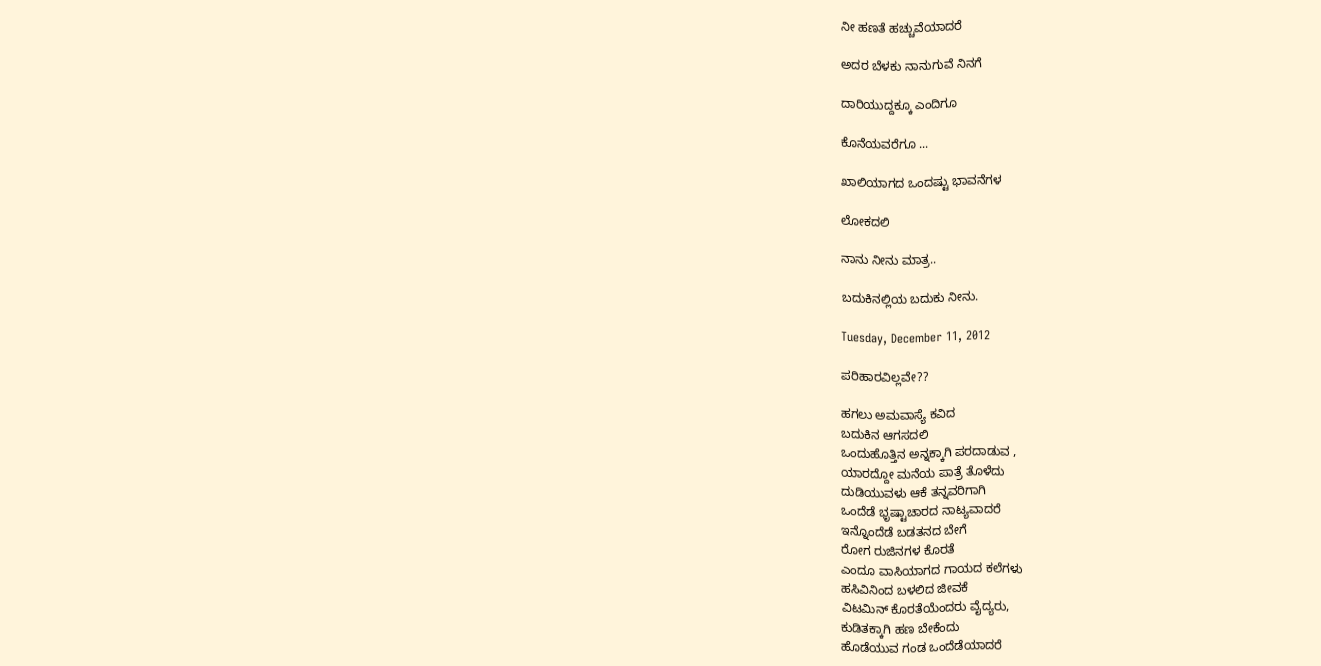ನೀ ಹಣತೆ ಹಚ್ಚುವೆಯಾದರೆ

ಅದರ ಬೆಳಕು ನಾನುಗುವೆ ನಿನಗೆ

ದಾರಿಯುದ್ದಕ್ಕೂ ಎಂದಿಗೂ

ಕೊನೆಯವರೆಗೂ ...

ಖಾಲಿಯಾಗದ ಒಂದಷ್ಟು ಭಾವನೆಗಳ

ಲೋಕದಲಿ

ನಾನು ನೀನು ಮಾತ್ರ..

ಬದುಕಿನಲ್ಲಿಯ ಬದುಕು ನೀನು.

Tuesday, December 11, 2012

ಪರಿಹಾರವಿಲ್ಲವೇ??

ಹಗಲು ಅಮವಾಸ್ಯೆ ಕವಿದ
ಬದುಕಿನ ಆಗಸದಲಿ
ಒಂದುಹೊತ್ತಿನ ಅನ್ನಕ್ಕಾಗಿ ಪರದಾಡುವ ,
ಯಾರದ್ದೋ ಮನೆಯ ಪಾತ್ರೆ ತೊಳೆದು
ದುಡಿಯುವಳು ಆಕೆ ತನ್ನವರಿಗಾಗಿ
ಒಂದೆಡೆ ಭೃಷ್ಟಾಚಾರದ ನಾಟ್ಯವಾದರೆ
ಇನ್ನೊಂದೆಡೆ ಬಡತನದ ಬೇಗೆ
ರೋಗ ರುಜಿನಗಳ ಕೊರತೆ
ಎಂದೂ ವಾಸಿಯಾಗದ ಗಾಯದ ಕಲೆಗಳು
ಹಸಿವಿನಿಂದ ಬಳಲಿದ ಜೀವಕೆ
ವಿಟಮಿನ್ ಕೊರತೆಯೆಂದರು ವೈದ್ಯರು,
ಕುಡಿತಕ್ಕಾಗಿ ಹಣ ಬೇಕೆಂದು
ಹೊಡೆಯುವ ಗಂಡ ಒಂದೆಡೆಯಾದರೆ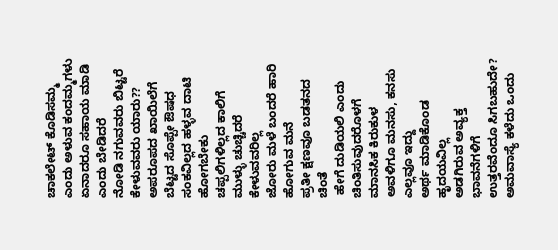ಚಾಕಲೇಟ್ ಕೊಡಿಸಮ್ಮ  ಎಂದು ಅಳುವ ಕಂದಮ್ಮಗಳು
ಏನಾದರೂ ಸಹಾಯ ಮಾಡಿ ಎಂದು ಬೇಡಿದರೆ
ನೋಡಿ ನಗುವವರು ಬಿಟ್ಟರೆ
ಕೇಳುವವರು ಯಾರು??
ಅಪರೂಪದ ಖಾಯಿಲೆಗೆ
ಬೆಟ್ಟದ ಸೊಪ್ಪೇ ಔಷಧ
ಸಂಕವಿಲ್ಲದ ಹಳ್ಳವ ದಾಟಿ ಹೋಗಬೇಕು
ಚಪ್ಪಲಿಗಳಿಲ್ಲದ ಕಾಲಿಗೆ ಮುಳ್ಳು ಚುಚ್ಚಿದರೆ ಕೇಳುವವರಿಲ್ಲ
ಜೋರು ಮಳೆ ಬಂದರೆ ಹಾರಿ ಹೋಗುವ ಮನೆ
ಪ್ರತೀ ಕ್ಷಣವೂ ಬಡತನದ ಚಿಂತೆ
 ಹೇಗೆ ದುಡಿಯಲಿ ಎಂದು ಚಿಂತಿಸುವುದರೊಳಗೆ ಮಾನಸಿಕ ಕಿರುಕುಳ
ಅವಳಿಗೂ ಮನಸು, ಕನಸು ಎಲ್ಲವೂ ಇದ್ದು
ಅರ್ಥ ಮಾಡಿಕೊಂಡ ಹೃದಯವಿಲ್ಲ
ಅಡಗಿರುವ ಅವ್ಯಕ್ತ ಭಾವನೆಗಳಿಗೆ
ಉತ್ತರವೆಂದೂ ಸಿಗಬಹುದೇ?
ಅಮವಾಸ್ಯೆ ಕಳೆದು ಒಂದು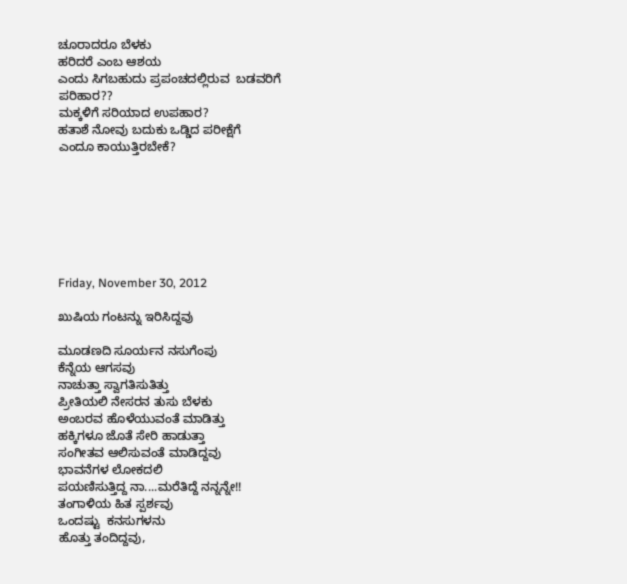ಚೂರಾದರೂ ಬೆಳಕು
ಹರಿದರೆ ಎಂಬ ಆಶಯ
ಎಂದು ಸಿಗಬಹುದು ಪ್ರಪಂಚದಲ್ಲಿರುವ  ಬಡವರಿಗೆ
ಪರಿಹಾರ??
ಮಕ್ಕಳಿಗೆ ಸರಿಯಾದ ಉಪಹಾರ?
ಹತಾಶೆ ನೋವು ಬದುಕು ಒಡ್ಡಿದ ಪರೀಕ್ಷೆಗೆ
ಎಂದೂ ಕಾಯುತ್ತಿರಬೇಕೆ?







Friday, November 30, 2012

ಖುಷಿಯ ಗಂಟನ್ನು ಇರಿಸಿದ್ದವು

ಮೂಡಣದಿ ಸೂರ್ಯನ ನಸುಗೆಂಪು
ಕೆನ್ನೆಯ ಆಗಸವು
ನಾಚುತ್ತಾ ಸ್ವಾಗತಿಸುತಿತ್ತು
ಪ್ರೀತಿಯಲಿ ನೇಸರನ ತುಸು ಬೆಳಕು
ಅಂಬರವ ಹೊಳೆಯುವಂತೆ ಮಾಡಿತ್ತು
ಹಕ್ಕಿಗಳೂ ಜೊತೆ ಸೇರಿ ಹಾಡುತ್ತಾ
ಸಂಗೀತವ ಆಲಿಸುವಂತೆ ಮಾಡಿದ್ದವು
ಭಾವನೆಗಳ ಲೋಕದಲಿ
ಪಯಣಿಸುತ್ತಿದ್ದ ನಾ....ಮರೆತಿದ್ದೆ ನನ್ನನ್ನೇ!!
ತಂಗಾಳಿಯ ಹಿತ ಸ್ಪರ್ಶವು
ಒಂದಷ್ಟು  ಕನಸುಗಳನು
ಹೊತ್ತು ತಂದಿದ್ದವು,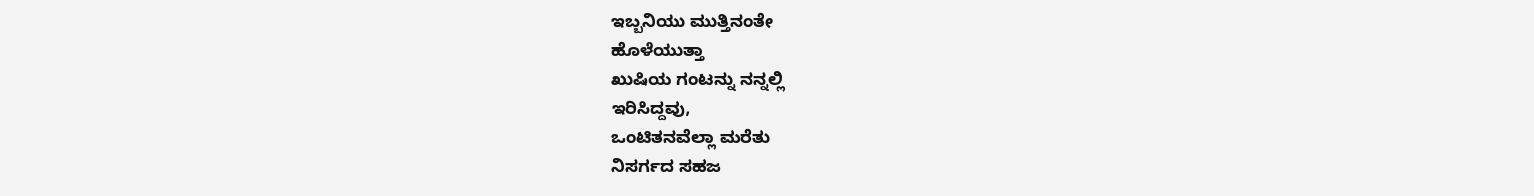ಇಬ್ಬನಿಯು ಮುತ್ತಿನಂತೇ
ಹೊಳೆಯುತ್ತಾ
ಖುಷಿಯ ಗಂಟನ್ನು ನನ್ನಲ್ಲಿ
ಇರಿಸಿದ್ದವು,
ಒಂಟಿತನವೆಲ್ಲಾ ಮರೆತು
ನಿಸರ್ಗದ ಸಹಜ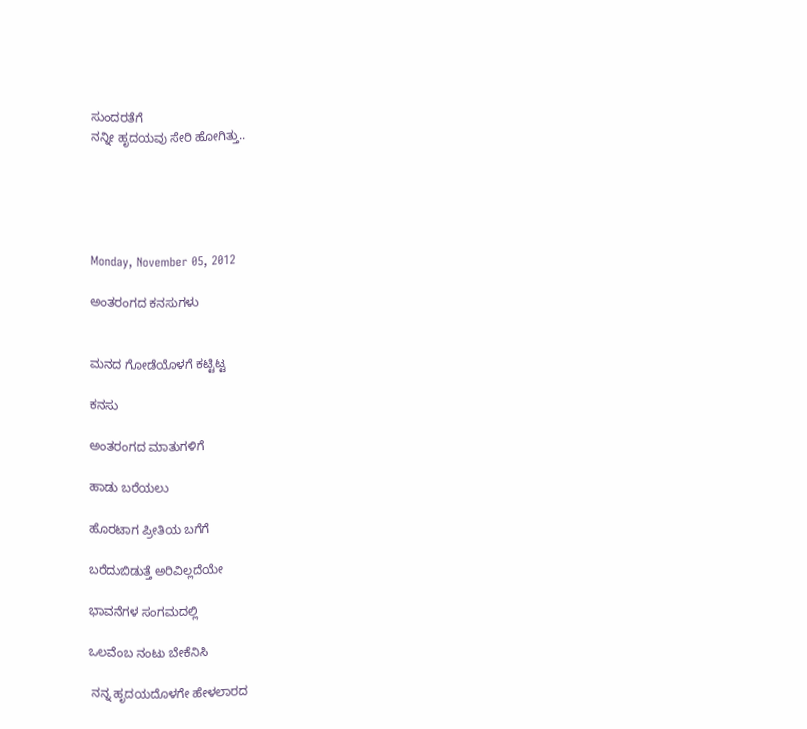ಸುಂದರತೆಗೆ
ನನ್ನೀ ಹೃದಯವು ಸೇರಿ ಹೋಗಿತ್ತು..





Monday, November 05, 2012

ಅಂತರಂಗದ ಕನಸುಗಳು


ಮನದ ಗೋಡೆಯೊಳಗೆ ಕಟ್ಟಿಟ್ಟ

ಕನಸು

ಅಂತರಂಗದ ಮಾತುಗಳಿಗೆ

ಹಾಡು ಬರೆಯಲು

ಹೊರಟಾಗ ಪ್ರೀತಿಯ ಬಗೆಗೆ

ಬರೆದುಬಿಡುತ್ತೆ ಅರಿವಿಲ್ಲದೆಯೇ

ಭಾವನೆಗಳ ಸಂಗಮದಲ್ಲಿ

ಒಲವೆಂಬ ನಂಟು ಬೇಕೆನಿಸಿ

 ನನ್ನ ಹೃದಯದೊಳಗೇ ಹೇಳಲಾರದ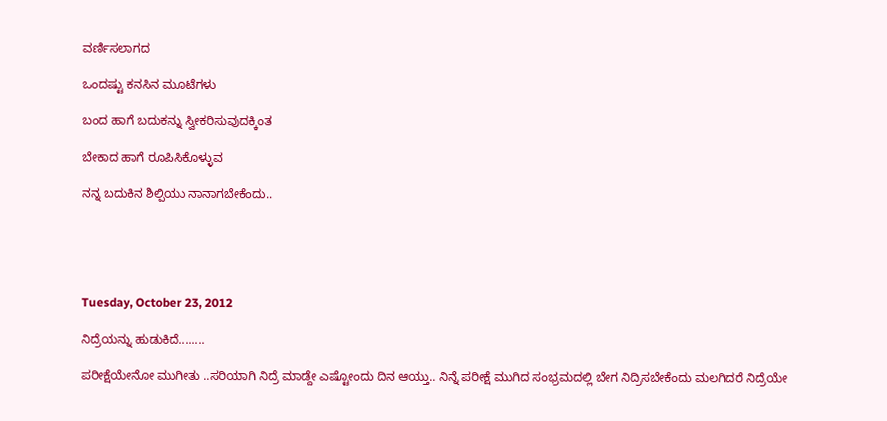ವರ್ಣಿಸಲಾಗದ

ಒಂದಷ್ಟು ಕನಸಿನ ಮೂಟೆಗಳು

ಬಂದ ಹಾಗೆ ಬದುಕನ್ನು ಸ್ವೀಕರಿಸುವುದಕ್ಕಿಂತ

ಬೇಕಾದ ಹಾಗೆ ರೂಪಿಸಿಕೊಳ್ಳುವ

ನನ್ನ ಬದುಕಿನ ಶಿಲ್ಪಿಯು ನಾನಾಗಬೇಕೆಂದು..





Tuesday, October 23, 2012

ನಿದ್ರೆಯನ್ನು ಹುಡುಕಿದೆ........

ಪರೀಕ್ಷೆಯೇನೋ ಮುಗೀತು ..ಸರಿಯಾಗಿ ನಿದ್ರೆ ಮಾಡ್ದೇ ಎಷ್ಟೋಂದು ದಿನ ಆಯ್ತು.. ನಿನ್ನೆ ಪರೀಕ್ಷೆ ಮುಗಿದ ಸಂಭ್ರಮದಲ್ಲಿ ಬೇಗ ನಿದ್ರಿಸಬೇಕೆಂದು ಮಲಗಿದರೆ ನಿದ್ರೆಯೇ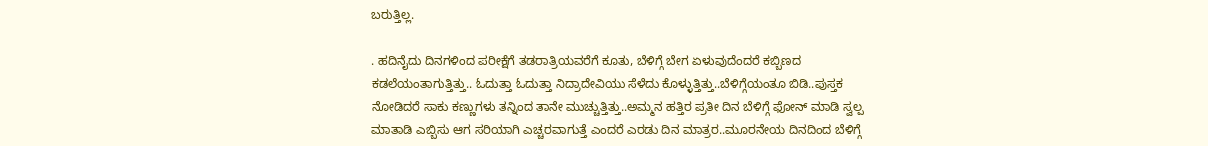ಬರುತ್ತಿಲ್ಲ.

. ಹದಿನೈದು ದಿನಗಳಿಂದ ಪರೀಕ್ಷೆಗೆ ತಡರಾತ್ರಿಯವರೆಗೆ ಕೂತು, ಬೆಳಿಗ್ಗೆ ಬೇಗ ಏಳುವುದೆಂದರೆ ಕಬ್ಬಿಣದ ಕಡಲೆಯಂತಾಗುತ್ತಿತ್ತು.. ಓದುತ್ತಾ ಓದುತ್ತಾ ನಿದ್ರಾದೇವಿಯು ಸೆಳೆದು ಕೊಳ್ಳುತ್ತಿತ್ತು..ಬೆಳಿಗ್ಗೆಯಂತೂ ಬಿಡಿ..ಪುಸ್ತಕ ನೋಡಿದರೆ ಸಾಕು ಕಣ್ಣುಗಳು ತನ್ನಿಂದ ತಾನೇ ಮುಚ್ಚುತ್ತಿತ್ತು..ಅಮ್ಮನ ಹತ್ತಿರ ಪ್ರತೀ ದಿನ ಬೆಳಿಗ್ಗೆ ಫೋನ್ ಮಾಡಿ ಸ್ವಲ್ಪ ಮಾತಾಡಿ ಎಬ್ಬಿಸು ಆಗ ಸರಿಯಾಗಿ ಎಚ್ಚರವಾಗುತ್ತೆ ಎಂದರೆ ಎರಡು ದಿನ ಮಾತ್ರರ..ಮೂರನೇಯ ದಿನದಿಂದ ಬೆಳಿಗ್ಗೆ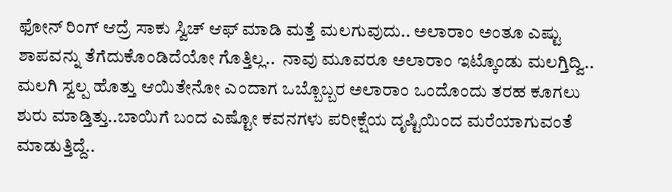ಫೋನ್ ರಿಂಗ್ ಆದ್ರೆ ಸಾಕು ಸ್ವಿಚ್ ಆಫ್ ಮಾಡಿ ಮತ್ತೆ ಮಲಗುವುದು.. ಅಲಾರಾಂ ಅಂತೂ ಎಷ್ಟು ಶಾಪವನ್ನು ತೆಗೆದುಕೊಂಡಿದೆಯೋ ಗೊತ್ತಿಲ್ಲ..  ನಾವು ಮೂವರೂ ಅಲಾರಾಂ ಇಟ್ಕೊಂಡು ಮಲಗ್ತಿದ್ವಿ.. ಮಲಗಿ ಸ್ವಲ್ಪ ಹೊತ್ತು ಆಯಿತೇನೋ ಎಂದಾಗ ಒಬ್ಬೊಬ್ಬರ ಅಲಾರಾಂ ಒಂದೊಂದು ತರಹ ಕೂಗಲು ಶುರು ಮಾಡ್ತಿತ್ತು..ಬಾಯಿಗೆ ಬಂದ ಎಷ್ಟೋ ಕವನಗಳು ಪರೀಕ್ಷೆಯ ದೃಷ್ಟಿಯಿಂದ ಮರೆಯಾಗುವಂತೆ ಮಾಡುತ್ತಿದ್ದೆ..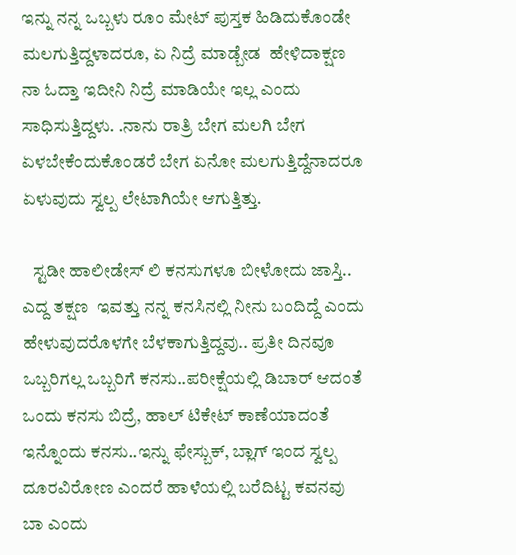ಇನ್ನು ನನ್ನ ಒಬ್ಬಳು ರೂಂ ಮೇಟ್ ಪುಸ್ತಕ ಹಿಡಿದುಕೊಂಡೇ ಮಲಗುತ್ತಿದ್ದಳಾದರೂ, ಏ ನಿದ್ರೆ ಮಾಡ್ಬೇಡ  ಹೇಳಿದಾಕ್ಷಣ ನಾ ಓದ್ತಾ ಇದೀನಿ ನಿದ್ರೆ ಮಾಡಿಯೇ ಇಲ್ಲ ಎಂದು ಸಾಧಿಸುತ್ತಿದ್ದಳು. .ನಾನು ರಾತ್ರಿ ಬೇಗ ಮಲಗಿ ಬೇಗ ಏಳಬೇಕೆಂದುಕೊಂಡರೆ ಬೇಗ ಏನೋ ಮಲಗುತ್ತಿದ್ದೆನಾದರೂ ಏಳುವುದು ಸ್ವಲ್ಪ ಲೇಟಾಗಿಯೇ ಆಗುತ್ತಿತ್ತು.

   ಸ್ಟಡೀ ಹಾಲೀಡೇಸ್ ಲಿ ಕನಸುಗಳೂ ಬೀಳೋದು ಜಾಸ್ತಿ.. ಎದ್ದ ತಕ್ಷಣ  ಇವತ್ತು ನನ್ನ ಕನಸಿನಲ್ಲಿ ನೀನು ಬಂದಿದ್ದೆ ಎಂದು ಹೇಳುವುದರೊಳಗೇ ಬೆಳಕಾಗುತ್ತಿದ್ದವು.. ಪ್ರತೀ ದಿನವೂ ಒಬ್ಬರಿಗಲ್ಲ ಒಬ್ಬರಿಗೆ ಕನಸು..ಪರೀಕ್ಷೆಯಲ್ಲಿ ಡಿಬಾರ್ ಆದಂತೆ ಒಂದು ಕನಸು ಬಿದ್ರೆ, ಹಾಲ್ ಟಿಕೇಟ್ ಕಾಣೆಯಾದಂತೆ ಇನ್ನೊಂದು ಕನಸು..ಇನ್ನು ಫೇಸ್ಬುಕ್, ಬ್ಲಾಗ್ ಇಂದ ಸ್ವಲ್ಪ ದೂರವಿರೋಣ ಎಂದರೆ ಹಾಳೆಯಲ್ಲಿ ಬರೆದಿಟ್ಟ ಕವನವು ಬಾ ಎಂದು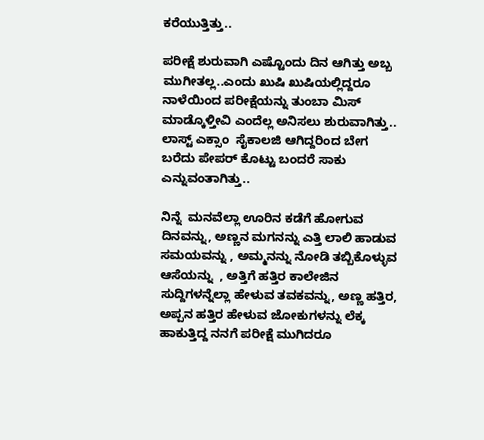ಕರೆಯುತ್ತಿತ್ತು..

ಪರೀಕ್ಷೆ ಶುರುವಾಗಿ ಎಷ್ಟೊಂದು ದಿನ ಆಗಿತ್ತು ಅಬ್ಬ ಮುಗೀತಲ್ಲ..ಎಂದು ಖುಷಿ ಖುಷಿಯಲ್ಲಿದ್ದರೂ ನಾಳೆಯಿಂದ ಪರೀಕ್ಷೆಯನ್ನು ತುಂಬಾ ಮಿಸ್ ಮಾಡ್ಕೊಳ್ತೀವಿ ಎಂದೆಲ್ಲ ಅನಿಸಲು ಶುರುವಾಗಿತ್ತು.. ಲಾಸ್ಟ್ ಎಕ್ಸಾಂ  ಸೈಕಾಲಜಿ ಆಗಿದ್ದರಿಂದ ಬೇಗ ಬರೆದು ಪೇಪರ್ ಕೊಟ್ಟು ಬಂದರೆ ಸಾಕು ಎನ್ನುವಂತಾಗಿತ್ತು..

ನಿನ್ನೆ  ಮನವೆಲ್ಲಾ ಊರಿನ ಕಡೆಗೆ ಹೋಗುವ ದಿನವನ್ನು, ಅಣ್ಣನ ಮಗನನ್ನು ಎತ್ತಿ ಲಾಲಿ ಹಾಡುವ ಸಮಯವನ್ನು , ಅಮ್ಮನನ್ನು ನೋಡಿ ತಬ್ಬಿಕೊಳ್ಳುವ ಆಸೆಯನ್ನು  , ಅತ್ತಿಗೆ ಹತ್ತಿರ ಕಾಲೇಜಿನ ಸುದ್ದಿಗಳನ್ನೆಲ್ಲಾ ಹೇಳುವ ತವಕವನ್ನು, ಅಣ್ಣ ಹತ್ತಿರ, ಅಪ್ಪನ ಹತ್ತಿರ ಹೇಳುವ ಜೋಕುಗಳನ್ನು ಲೆಕ್ಕ ಹಾಕುತ್ತಿದ್ದ ನನಗೆ ಪರೀಕ್ಷೆ ಮುಗಿದರೂ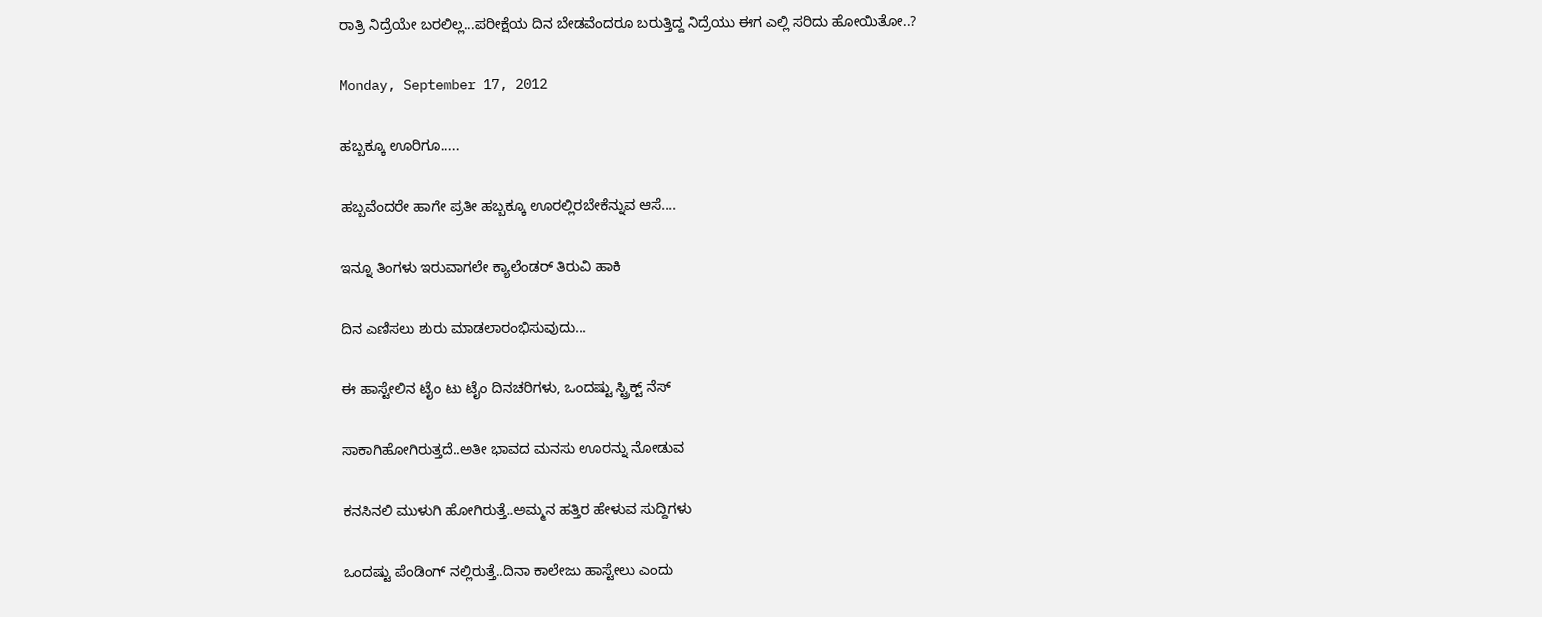ರಾತ್ರಿ ನಿದ್ರೆಯೇ ಬರಲಿಲ್ಲ...ಪರೀಕ್ಷೆಯ ದಿನ ಬೇಡವೆಂದರೂ ಬರುತ್ತಿದ್ದ ನಿದ್ರೆಯು ಈಗ ಎಲ್ಲಿ ಸರಿದು ಹೋಯಿತೋ..?

Monday, September 17, 2012

ಹಬ್ಬಕ್ಕೂ ಊರಿಗೂ.....

ಹಬ್ಬವೆಂದರೇ ಹಾಗೇ ಪ್ರತೀ ಹಬ್ಬಕ್ಕೂ ಊರಲ್ಲಿರಬೇಕೆನ್ನುವ ಆಸೆ....

ಇನ್ನೂ ತಿಂಗಳು ಇರುವಾಗಲೇ ಕ್ಯಾಲೆಂಡರ್ ತಿರುವಿ ಹಾಕಿ

ದಿನ ಎಣಿಸಲು ಶುರು ಮಾಡಲಾರಂಭಿಸುವುದು...

ಈ ಹಾಸ್ಟೇಲಿನ ಟೈಂ ಟು ಟೈಂ ದಿನಚರಿಗಳು, ಒಂದಷ್ಟು ಸ್ಟ್ರಿಕ್ಟ್ ನೆಸ್

ಸಾಕಾಗಿಹೋಗಿರುತ್ತದೆ..ಅತೀ ಭಾವದ ಮನಸು ಊರನ್ನು ನೋಡುವ

ಕನಸಿನಲಿ ಮುಳುಗಿ ಹೋಗಿರುತ್ತೆ..ಅಮ್ಮನ ಹತ್ತಿರ ಹೇಳುವ ಸುದ್ದಿಗಳು

ಒಂದಷ್ಟು ಪೆಂಡಿಂಗ್ ನಲ್ಲಿರುತ್ತೆ..ದಿನಾ ಕಾಲೇಜು ಹಾಸ್ಟೇಲು ಎಂದು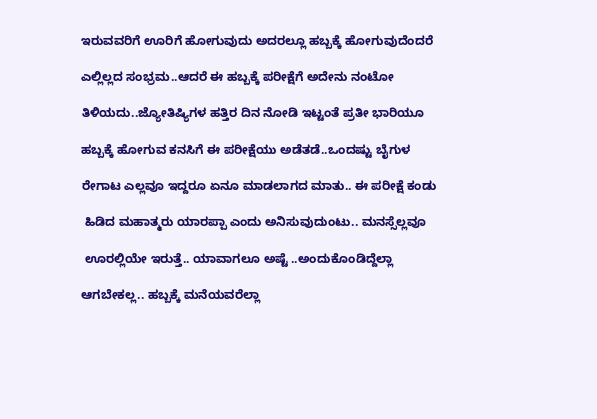ಇರುವವರಿಗೆ ಊರಿಗೆ ಹೋಗುವುದು ಅದರಲ್ಲೂ ಹಬ್ಬಕ್ಕೆ ಹೋಗುವುದೆಂದರೆ

ಎಲ್ಲಿಲ್ಲದ ಸಂಭ್ರಮ..ಆದರೆ ಈ ಹಬ್ಬಕ್ಕೆ ಪರೀಕ್ಷೆಗೆ ಅದೇನು ನಂಟೋ

ತಿಳಿಯದು..ಜ್ಯೋತಿಷ್ಯಿಗಳ ಹತ್ತಿರ ದಿನ ನೋಡಿ ಇಟ್ಟಂತೆ ಪ್ರತೀ ಭಾರಿಯೂ

ಹಬ್ಬಕ್ಕೆ ಹೋಗುವ ಕನಸಿಗೆ ಈ ಪರೀಕ್ಷೆಯು ಅಡೆತಡೆ..ಒಂದಷ್ಟು ಬೈಗುಳ

ರೇಗಾಟ ಎಲ್ಲವೂ ಇದ್ದರೂ ಏನೂ ಮಾಡಲಾಗದ ಮಾತು.. ಈ ಪರೀಕ್ಷೆ ಕಂಡು

 ಹಿಡಿದ ಮಹಾತ್ಮರು ಯಾರಪ್ಪಾ ಎಂದು ಅನಿಸುವುದುಂಟು.. ಮನಸ್ಸೆಲ್ಲವೂ

 ಊರಲ್ಲಿಯೇ ಇರುತ್ತೆ.. ಯಾವಾಗಲೂ ಅಷ್ಟೆ ..ಅಂದುಕೊಂಡಿದ್ದೆಲ್ಲಾ

ಆಗಬೇಕಲ್ಲ.. ಹಬ್ಬಕ್ಕೆ ಮನೆಯವರೆಲ್ಲಾ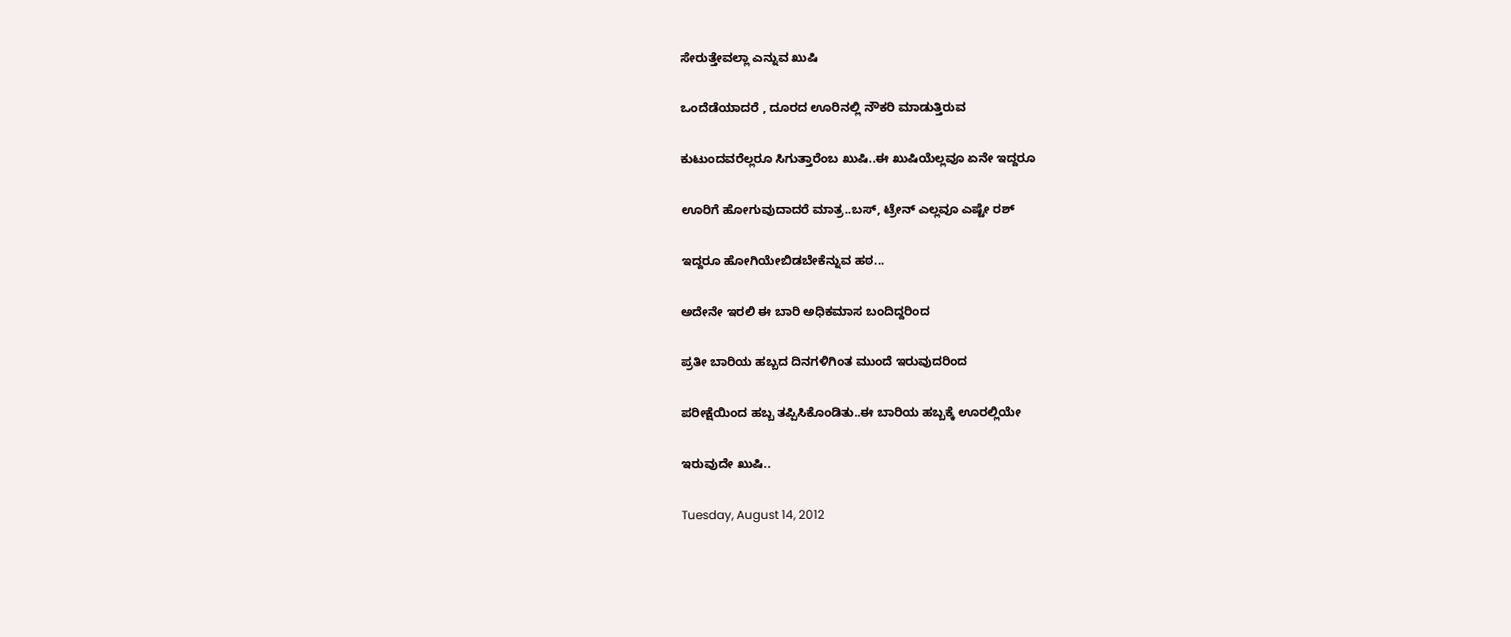ಸೇರುತ್ತೇವಲ್ಲಾ ಎನ್ನುವ ಖುಷಿ

ಒಂದೆಡೆಯಾದರೆ , ದೂರದ ಊರಿನಲ್ಲಿ ನೌಕರಿ ಮಾಡುತ್ತಿರುವ

ಕುಟುಂದವರೆಲ್ಲರೂ ಸಿಗುತ್ತಾರೆಂಬ ಖುಷಿ..ಈ ಖುಷಿಯೆಲ್ಲವೂ ಏನೇ ಇದ್ದರೂ

ಊರಿಗೆ ಹೋಗುವುದಾದರೆ ಮಾತ್ರ..ಬಸ್, ಟ್ರೇನ್ ಎಲ್ಲವೂ ಎಷ್ಟೇ ರಶ್

ಇದ್ದರೂ ಹೋಗಿಯೇಬಿಡಬೇಕೆನ್ನುವ ಹಠ...

ಅದೇನೇ ಇರಲಿ ಈ ಬಾರಿ ಅಧಿಕಮಾಸ ಬಂದಿದ್ದರಿಂದ

ಪ್ರತೀ ಬಾರಿಯ ಹಬ್ಬದ ದಿನಗಳಿಗಿಂತ ಮುಂದೆ ಇರುವುದರಿಂದ

ಪರೀಕ್ಷೆಯಿಂದ ಹಬ್ಬ ತಪ್ಪಿಸಿಕೊಂಡಿತು..ಈ ಬಾರಿಯ ಹಬ್ಬಕ್ಕೆ ಊರಲ್ಲಿಯೇ

ಇರುವುದೇ ಖುಷಿ..

Tuesday, August 14, 2012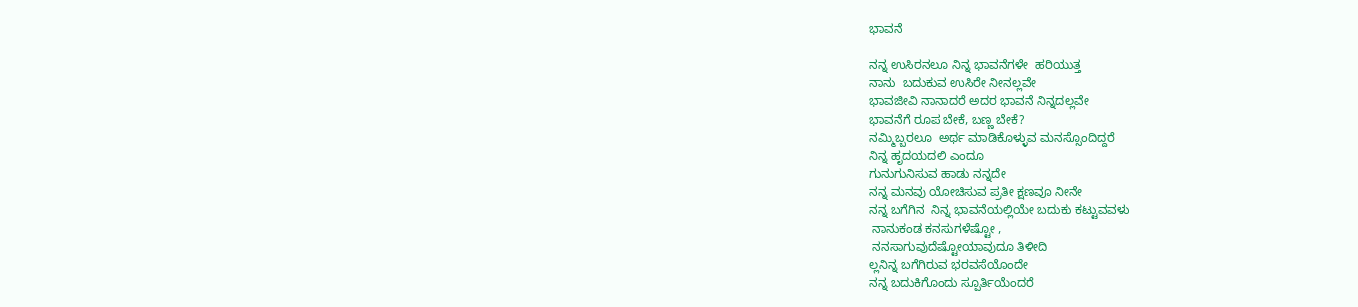ಭಾವನೆ

ನನ್ನ ಉಸಿರನಲೂ ನಿನ್ನ ಭಾವನೆಗಳೇ  ಹರಿಯುತ್ತ
ನಾನು  ಬದುಕುವ ಉಸಿರೇ ನೀನಲ್ಲವೇ
ಭಾವಜೀವಿ ನಾನಾದರೆ ಅದರ ಭಾವನೆ ನಿನ್ನದಲ್ಲವೇ
ಭಾವನೆಗೆ ರೂಪ ಬೇಕೆ, ಬಣ್ಣ ಬೇಕೆ?
ನಮ್ಮಿಬ್ಬರಲೂ  ಅರ್ಥ ಮಾಡಿಕೊಳ್ಳುವ ಮನಸ್ಸೊಂದಿದ್ದರೆ
ನಿನ್ನ ಹೃದಯದಲಿ ಎಂದೂ
ಗುನುಗುನಿಸುವ ಹಾಡು ನನ್ನದೇ
ನನ್ನ ಮನವು ಯೋಚಿಸುವ ಪ್ರತೀ ಕ್ಷಣವೂ ನೀನೇ
ನನ್ನ ಬಗೆಗಿನ  ನಿನ್ನ ಭಾವನೆಯಲ್ಲಿಯೇ ಬದುಕು ಕಟ್ಟುವವಳು
 ನಾನುಕಂಡ ಕನಸುಗಳೆಷ್ಟೋ ,
 ನನಸಾಗುವುದೆಷ್ಟೋಯಾವುದೂ ತಿಳೀದಿ
ಲ್ಲನಿನ್ನ ಬಗೆಗಿರುವ ಭರವಸೆಯೊಂದೇ
ನನ್ನ ಬದುಕಿಗೊಂದು ಸ್ಪೂರ್ತಿಯೆಂದರೆ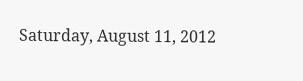Saturday, August 11, 2012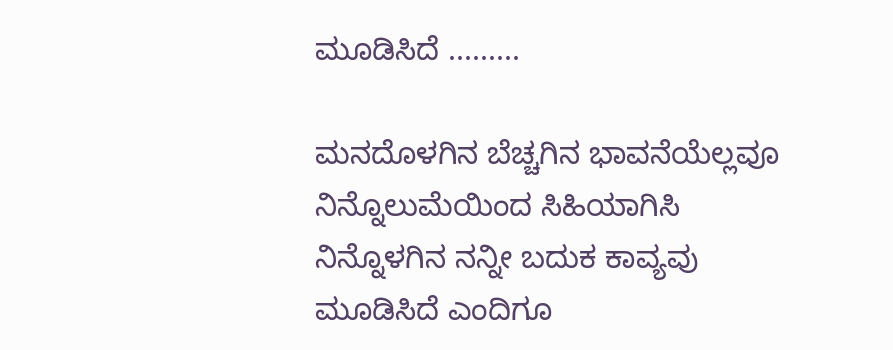ಮೂಡಿಸಿದೆ .........

ಮನದೊಳಗಿನ ಬೆಚ್ಚಗಿನ ಭಾವನೆಯೆಲ್ಲವೂ
ನಿನ್ನೊಲುಮೆಯಿಂದ ಸಿಹಿಯಾಗಿಸಿ
ನಿನ್ನೊಳಗಿನ ನನ್ನೀ ಬದುಕ ಕಾವ್ಯವು
ಮೂಡಿಸಿದೆ ಎಂದಿಗೂ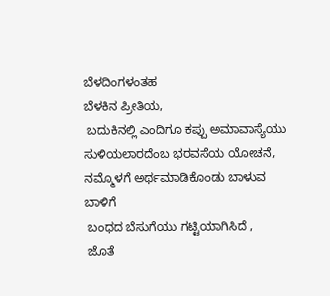ಬೆಳದಿಂಗಳಂತಹ
ಬೆಳಕಿನ ಪ್ರೀತಿಯ,
 ಬದುಕಿನಲ್ಲಿ ಎಂದಿಗೂ ಕಪ್ಪು ಅಮಾವಾಸ್ಯೆಯು
ಸುಳಿಯಲಾರದೆಂಬ ಭರವಸೆಯ ಯೋಚನೆ,
ನಮ್ಮೊಳಗೆ ಅರ್ಥಮಾಡಿಕೊಂಡು ಬಾಳುವ ಬಾಳಿಗೆ
 ಬಂಧದ ಬೆಸುಗೆಯು ಗಟ್ಟಿಯಾಗಿಸಿದೆ ,
 ಜೊತೆ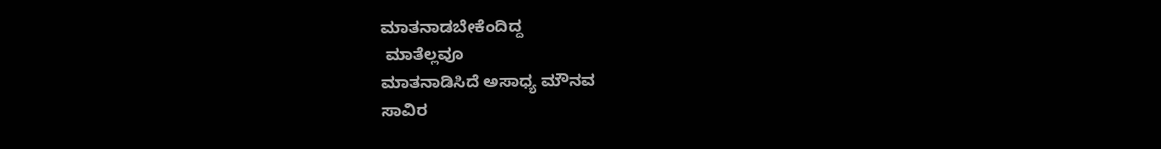ಮಾತನಾಡಬೇಕೆಂದಿದ್ದ
 ಮಾತೆಲ್ಲವೂ
ಮಾತನಾಡಿಸಿದೆ ಅಸಾಧ್ಯ ಮೌನವ
ಸಾವಿರ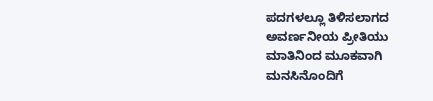ಪದಗಳಲ್ಲೂ ತಿಳಿಸಲಾಗದ ಅವರ್ಣನೀಯ ಪ್ರೀತಿಯು
ಮಾತಿನಿಂದ ಮೂಕವಾಗಿ ಮನಸಿನೊಂದಿಗೆ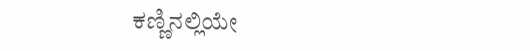ಕಣ್ಣಿನಲ್ಲಿಯೇ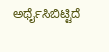ಅರ್ಥೈಸಿಬಿಟ್ಟಿದೆ